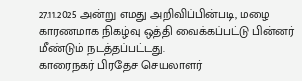27.11.2025 அன்று எமது அறிவிப்பின்படி, மழை காரணமாக நிகழ்வு ஒத்தி வைக்கப்பட்டு பின்னர் மீண்டும் நடத்தப்பட்டது.
காரைநகர் பிரதேச செயலாளர்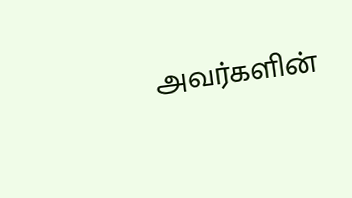அவர்களின்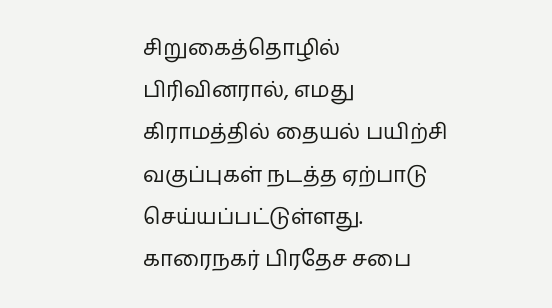சிறுகைத்தொழில் பிரிவினரால், எமது கிராமத்தில் தையல் பயிற்சி வகுப்புகள் நடத்த ஏற்பாடு செய்யப்பட்டுள்ளது.
காரைநகர் பிரதேச சபை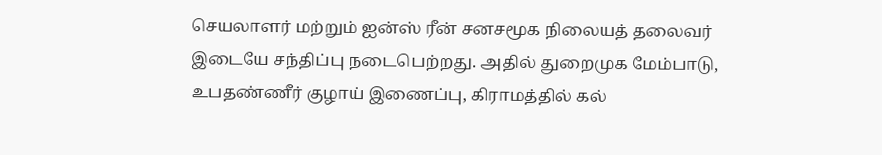செயலாளர் மற்றும் ஐன்ஸ் ரீன் சனசமூக நிலையத் தலைவர் இடையே சந்திப்பு நடைபெற்றது. அதில் துறைமுக மேம்பாடு, உபதண்ணீர் குழாய் இணைப்பு, கிராமத்தில் கல்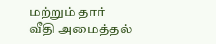மற்றும் தார் வீதி அமைத்தல்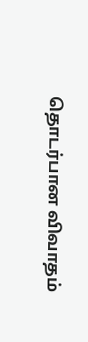தொடர்பான விவாதம்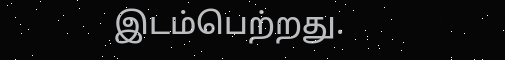இடம்பெற்றது.